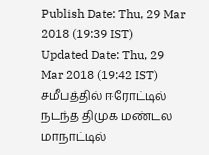Publish Date: Thu, 29 Mar 2018 (19:39 IST)
Updated Date: Thu, 29 Mar 2018 (19:42 IST)
சமீபத்தில் ஈரோட்டில் நடந்த திமுக மண்டல மாநாட்டில்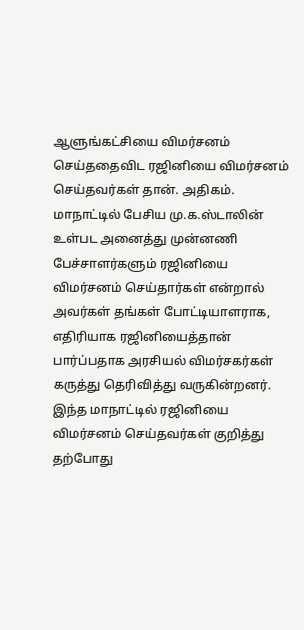ஆளுங்கட்சியை விமர்சனம் செய்ததைவிட ரஜினியை விமர்சனம் செய்தவர்கள் தான். அதிகம். மாநாட்டில் பேசிய மு.க.ஸ்டாலின் உள்பட அனைத்து முன்னணி பேச்சாளர்களும் ரஜினியை விமர்சனம் செய்தார்கள் என்றால் அவர்கள் தங்கள் போட்டியாளராக, எதிரியாக ரஜினியைத்தான் பார்ப்பதாக அரசியல் விமர்சகர்கள் கருத்து தெரிவித்து வருகின்றனர்.
இந்த மாநாட்டில் ரஜினியை விமர்சனம் செய்தவர்கள் குறித்து தற்போது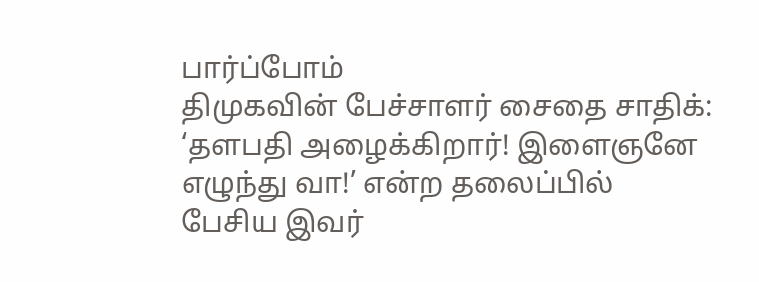பார்ப்போம்
திமுகவின் பேச்சாளர் சைதை சாதிக்: ‘தளபதி அழைக்கிறார்! இளைஞனே எழுந்து வா!’ என்ற தலைப்பில் பேசிய இவர்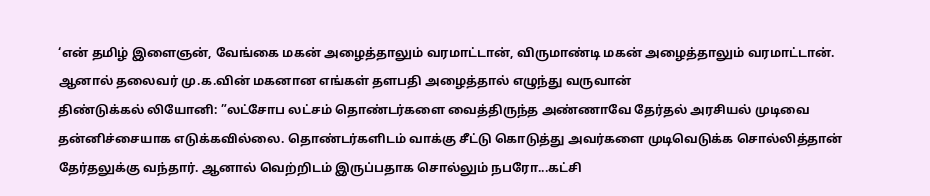‘என் தமிழ் இளைஞன், வேங்கை மகன் அழைத்தாலும் வரமாட்டான், விருமாண்டி மகன் அழைத்தாலும் வரமாட்டான். ஆனால் தலைவர் மு.க.வின் மகனான எங்கள் தளபதி அழைத்தால் எழுந்து வருவான்
திண்டுக்கல் லியோனி: ”லட்சோப லட்சம் தொண்டர்களை வைத்திருந்த அண்ணாவே தேர்தல் அரசியல் முடிவை தன்னிச்சையாக எடுக்கவில்லை. தொண்டர்களிடம் வாக்கு சீட்டு கொடுத்து அவர்களை முடிவெடுக்க சொல்லித்தான் தேர்தலுக்கு வந்தார். ஆனால் வெற்றிடம் இருப்பதாக சொல்லும் நபரோ...கட்சி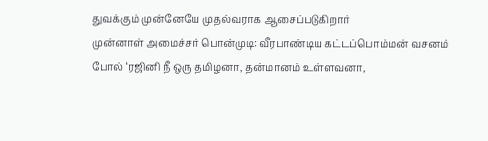துவக்கும் முன்னேயே முதல்வராக ஆசைப்படுகிறார்
முன்னாள் அமைச்சர் பொன்முடி: வீரபாண்டிய கட்டப்பொம்மன் வசனம் போல் ‘ரஜினி நீ ஒரு தமிழனா, தன்மானம் உள்ளவனா,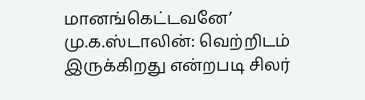மானங்கெட்டவனே’
மு.க.ஸ்டாலின்: வெற்றிடம் இருக்கிறது என்றபடி சிலர்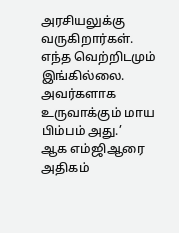அரசியலுக்கு வருகிறார்கள். எந்த வெற்றிடமும் இங்கில்லை. அவர்களாக உருவாக்கும் மாய பிம்பம் அது.’
ஆக எம்ஜிஆரை அதிகம்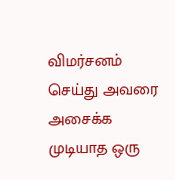விமர்சனம் செய்து அவரை அசைக்க முடியாத ஒரு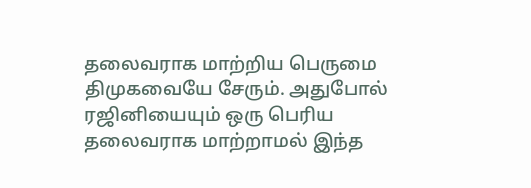தலைவராக மாற்றிய பெருமை திமுகவையே சேரும். அதுபோல் ரஜினியையும் ஒரு பெரிய தலைவராக மாற்றாமல் இந்த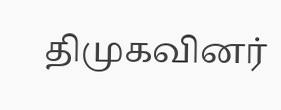திமுகவினர்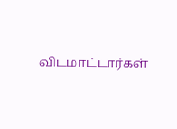விடமாட்டார்கள்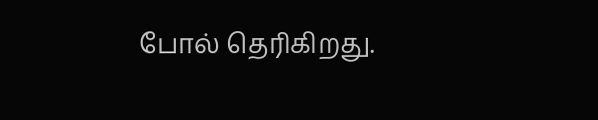போல் தெரிகிறது.